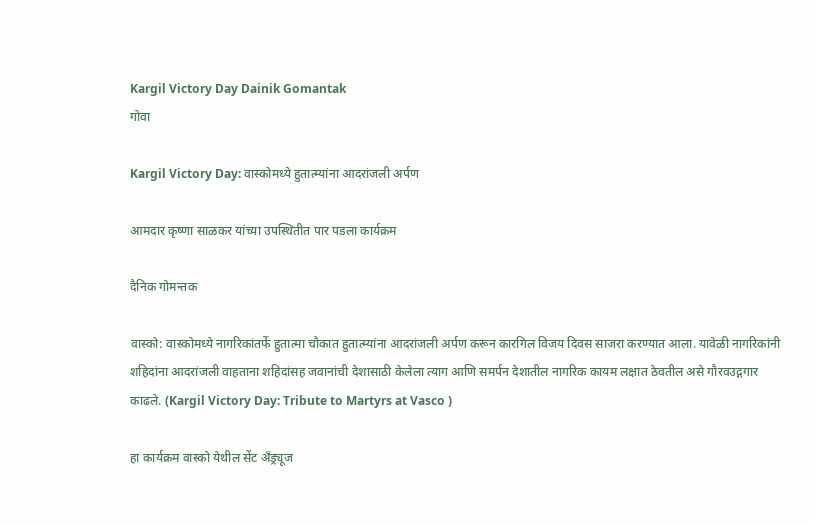Kargil Victory Day Dainik Gomantak
गोवा

Kargil Victory Day: वास्कोमध्ये हुतात्म्यांना आदरांजली अर्पण

आमदार कृष्णा साळकर यांच्या उपस्थितीत पार पडला कार्यक्रम

दैनिक गोमन्तक

वास्को: वास्कोमध्ये नागरिकांतर्फे हुतात्मा चौकात हुतात्म्यांना आदरांजली अर्पण करून कारगिल विजय दिवस साजरा करण्यात आला. यावेळी नागरिकांनी शहिदांना आदरांजली वाहताना शहिदांसह जवानांची देशासाठी केलेला त्याग आणि समर्पन देशातील नागरिक कायम लक्षात ठेवतील असे गौरवउद्गगार काढले. (Kargil Victory Day: Tribute to Martyrs at Vasco )

हा कार्यक्रम वास्को येथील सेंट अँड्र्यूज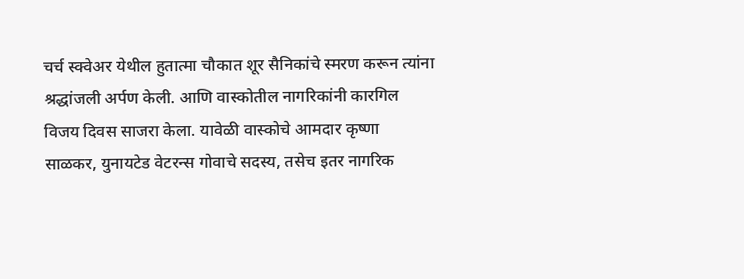चर्च स्क्वेअर येथील हुतात्मा चौकात शूर सैनिकांचे स्मरण करून त्यांना श्रद्धांजली अर्पण केली. आणि वास्कोतील नागरिकांनी कारगिल विजय दिवस साजरा केला. यावेळी वास्कोचे आमदार कृष्णा साळकर, युनायटेड वेटरन्स गोवाचे सदस्य, तसेच इतर नागरिक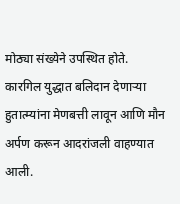मोठ्या संख्येने उपस्थित होते. कारगिल युद्धात बलिदान देणाऱ्या हुतात्म्यांना मेणबत्ती लावून आणि मौन अर्पण करून आदरांजली वाहण्यात आली.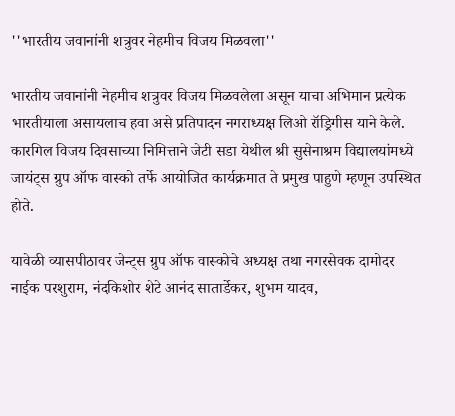''भारतीय जवानांनी शत्रुवर नेहमीच विजय मिळवला''

भारतीय जवानांनी नेहमीच शत्रुवर विजय मिळवलेला असून याचा अभिमान प्रत्येक भारतीयाला असायलाच हवा असे प्रतिपादन नगराध्यक्ष लिओ रॉड्रिगीस याने केले. कारगिल विजय दिवसाच्या निमित्ताने जेटी सडा येथील श्री सुसेनाश्रम विद्यालयांमध्ये जायंट्स ग्रुप ऑफ वास्को तर्फे आयोजित कार्यक्रमात ते प्रमुख पाहुणे म्हणून उपस्थित होते.

यावेळी व्यासपीठावर जेन्ट्स ग्रुप ऑफ वास्कोचे अध्यक्ष तथा नगरसेवक दामोदर नाईक परशुराम, नंदकिशोर शेटे आनंद सातार्डेकर, शुभम यादव,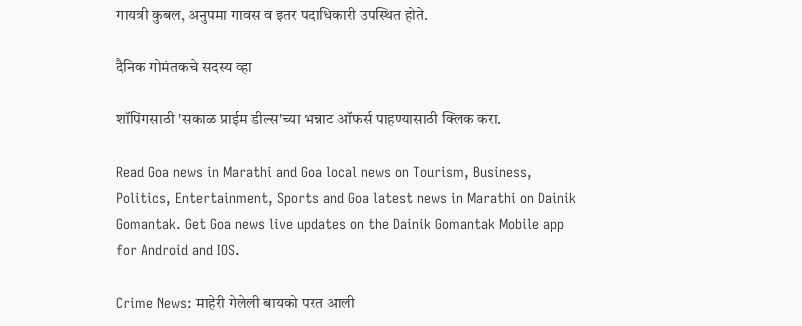गायत्री कुबल, अनुपमा गावस व इतर पदाधिकारी उपस्थित होते.

दैनिक गोमंतकचे सदस्य व्हा

शॉपिंगसाठी 'सकाळ प्राईम डील्स'च्या भन्नाट ऑफर्स पाहण्यासाठी क्लिक करा.

Read Goa news in Marathi and Goa local news on Tourism, Business, Politics, Entertainment, Sports and Goa latest news in Marathi on Dainik Gomantak. Get Goa news live updates on the Dainik Gomantak Mobile app for Android and IOS.

Crime News: माहेरी गेलेली बायको परत आली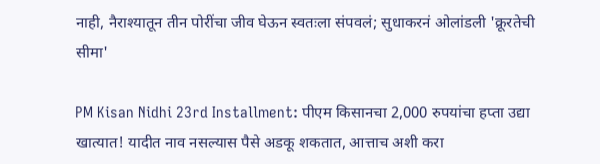नाही, नैराश्यातून तीन पोरींचा जीव घेऊन स्वतःला संपवलं; सुधाकरनं ओलांडली 'क्रूरतेची सीमा'

PM Kisan Nidhi 23rd Installment: पीएम किसानचा 2,000 रुपयांचा हप्ता उद्या खात्यात! यादीत नाव नसल्यास पैसे अडकू शकतात, आत्ताच अशी करा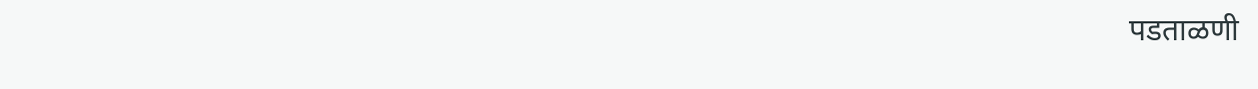पडताळणी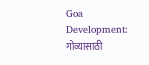Goa Development: गोव्यासाठी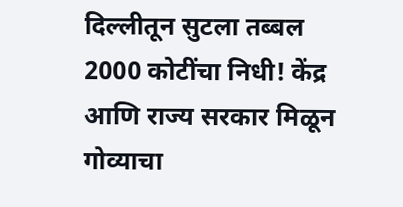दिल्लीतून सुटला तब्बल 2000 कोटींचा निधी! केंद्र आणि राज्य सरकार मिळून गोव्याचा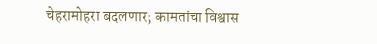चेहरामोहरा बदलणार; कामतांचा विश्वास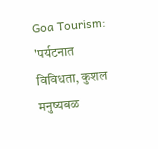Goa Tourism: 'पर्यटनात विविधता, कुशल मनुष्यबळ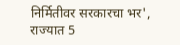निर्मितीवर सरकारचा भर', राज्यात 5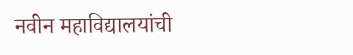नवीन महाविद्यालयांची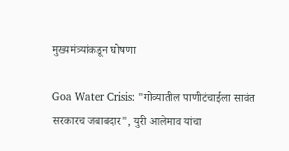मुख्यमंत्र्यांकडून घोषणा

Goa Water Crisis: "गोव्यातील पाणीटंचाईला सावंत सरकारच जबाबदार", युरी आलेमाव यांचा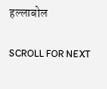हल्लाबोल

SCROLL FOR NEXT